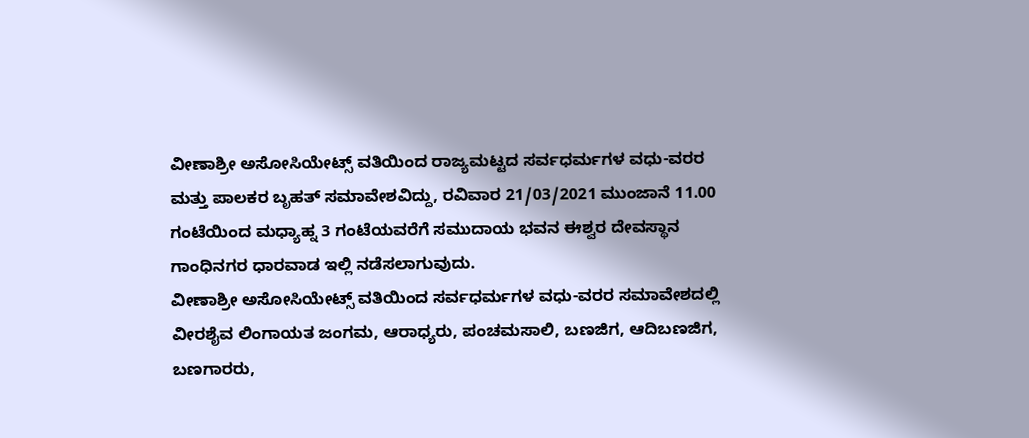ವೀಣಾಶ್ರೀ ಅಸೋಸಿಯೇಟ್ಸ್ ವತಿಯಿಂದ ರಾಜ್ಯಮಟ್ಟದ ಸರ್ವಧರ್ಮಗಳ ವಧು-ವರರ ಮತ್ತು ಪಾಲಕರ ಬೃಹತ್ ಸಮಾವೇಶವಿದ್ದು, ರವಿವಾರ 21/03/2021 ಮುಂಜಾನೆ 11.00 ಗಂಟೆಯಿಂದ ಮಧ್ಯಾಹ್ನ 3 ಗಂಟೆಯವರೆಗೆ ಸಮುದಾಯ ಭವನ ಈಶ್ವರ ದೇವಸ್ಥಾನ ಗಾಂಧಿನಗರ ಧಾರವಾಡ ಇಲ್ಲಿ ನಡೆಸಲಾಗುವುದು.
ವೀಣಾಶ್ರೀ ಅಸೋಸಿಯೇಟ್ಸ್ ವತಿಯಿಂದ ಸರ್ವಧರ್ಮಗಳ ವಧು-ವರರ ಸಮಾವೇಶದಲ್ಲಿ ವೀರಶೈವ ಲಿಂಗಾಯತ ಜಂಗಮ, ಆರಾಧ್ಯರು, ಪಂಚಮಸಾಲಿ, ಬಣಜಿಗ, ಆದಿಬಣಜಿಗ, ಬಣಗಾರರು,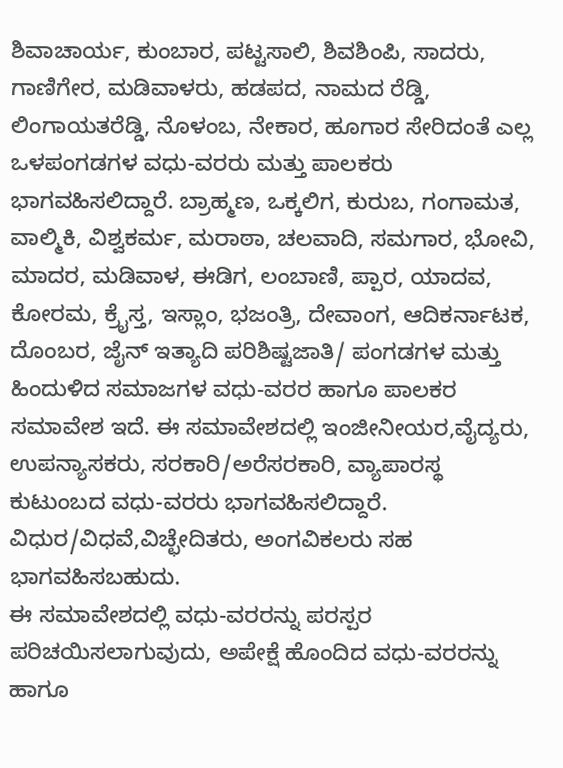ಶಿವಾಚಾರ್ಯ, ಕುಂಬಾರ, ಪಟ್ಟಸಾಲಿ, ಶಿವಶಿಂಪಿ, ಸಾದರು, ಗಾಣಿಗೇರ, ಮಡಿವಾಳರು, ಹಡಪದ, ನಾಮದ ರೆಡ್ಡಿ, ಲಿಂಗಾಯತರೆಡ್ಡಿ, ನೊಳಂಬ, ನೇಕಾರ, ಹೂಗಾರ ಸೇರಿದಂತೆ ಎಲ್ಲ ಒಳಪಂಗಡಗಳ ವಧು-ವರರು ಮತ್ತು ಪಾಲಕರು ಭಾಗವಹಿಸಲಿದ್ದಾರೆ. ಬ್ರಾಹ್ಮಣ, ಒಕ್ಕಲಿಗ, ಕುರುಬ, ಗಂಗಾಮತ, ವಾಲ್ಮಿಕಿ, ವಿಶ್ವಕರ್ಮ, ಮರಾಠಾ, ಚಲವಾದಿ, ಸಮಗಾರ, ಭೋವಿ, ಮಾದರ, ಮಡಿವಾಳ, ಈಡಿಗ, ಲಂಬಾಣಿ, ಪ್ಪಾರ, ಯಾದವ, ಕೋರಮ, ಕ್ರೈಸ್ತ, ಇಸ್ಲಾಂ, ಭಜಂತ್ರಿ, ದೇವಾಂಗ, ಆದಿಕರ್ನಾಟಕ, ದೊಂಬರ, ಜೈನ್ ಇತ್ಯಾದಿ ಪರಿಶಿಷ್ಟಜಾತಿ/ ಪಂಗಡಗಳ ಮತ್ತು ಹಿಂದುಳಿದ ಸಮಾಜಗಳ ವಧು-ವರರ ಹಾಗೂ ಪಾಲಕರ ಸಮಾವೇಶ ಇದೆ. ಈ ಸಮಾವೇಶದಲ್ಲಿ ಇಂಜೀನೀಯರ,ವೈದ್ಯರು, ಉಪನ್ಯಾಸಕರು, ಸರಕಾರಿ/ಅರೆಸರಕಾರಿ, ವ್ಯಾಪಾರಸ್ಥ ಕುಟುಂಬದ ವಧು-ವರರು ಭಾಗವಹಿಸಲಿದ್ದಾರೆ. ವಿಧುರ/ವಿಧವೆ,ವಿಚ್ಛೇದಿತರು, ಅಂಗವಿಕಲರು ಸಹ ಭಾಗವಹಿಸಬಹುದು.
ಈ ಸಮಾವೇಶದಲ್ಲಿ ವಧು-ವರರನ್ನು ಪರಸ್ಪರ ಪರಿಚಯಿಸಲಾಗುವುದು, ಅಪೇಕ್ಷೆ ಹೊಂದಿದ ವಧು-ವರರನ್ನು ಹಾಗೂ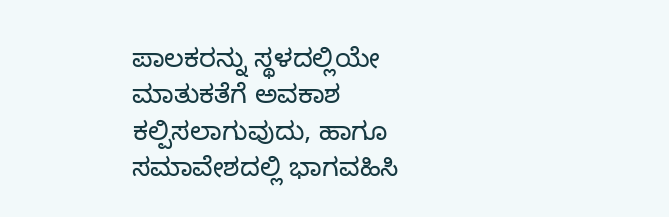ಪಾಲಕರನ್ನು ಸ್ಥಳದಲ್ಲಿಯೇ ಮಾತುಕತೆಗೆ ಅವಕಾಶ ಕಲ್ಪಿಸಲಾಗುವುದು, ಹಾಗೂ ಸಮಾವೇಶದಲ್ಲಿ ಭಾಗವಹಿಸಿ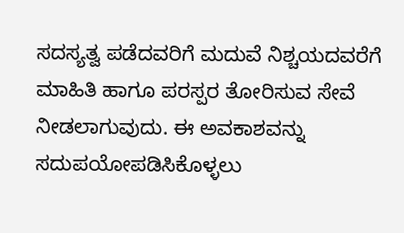ಸದಸ್ಯತ್ವ ಪಡೆದವರಿಗೆ ಮದುವೆ ನಿಶ್ಚಯದವರೆಗೆ ಮಾಹಿತಿ ಹಾಗೂ ಪರಸ್ಪರ ತೋರಿಸುವ ಸೇವೆ ನೀಡಲಾಗುವುದು. ಈ ಅವಕಾಶವನ್ನು ಸದುಪಯೋಪಡಿಸಿಕೊಳ್ಳಲು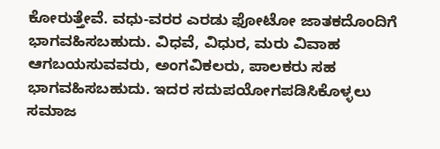ಕೋರುತ್ತೇವೆ. ವಧು-ವರರ ಎರಡು ಫೋಟೋ ಜಾತಕದೊಂದಿಗೆ ಭಾಗವಹಿಸಬಹುದು. ವಿಧವೆ, ವಿಧುರ, ಮರು ವಿವಾಹ ಆಗಬಯಸುವವರು, ಅಂಗವಿಕಲರು, ಪಾಲಕರು ಸಹ ಭಾಗವಹಿಸಬಹುದು. ಇದರ ಸದುಪಯೋಗಪಡಿಸಿಕೊಳ್ಳಲು ಸಮಾಜ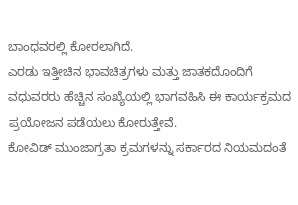ಬಾಂಧವರಲ್ಲಿ ಕೋರಲಾಗಿದೆ.
ಎರಡು ಇತ್ತೀಚಿನ ಭಾವಚಿತ್ರಗಳು ಮತ್ತು ಜಾತಕದೊಂದಿಗೆ ವಧುವರರು ಹೆಚ್ಚಿನ ಸಂಖ್ಯೆಯಲ್ಲಿ ಭಾಗವಹಿಸಿ ಈ ಕಾರ್ಯಕ್ರಮದ ಪ್ರಯೋಜನ ಪಡೆಯಲು ಕೋರುತ್ತೇವೆ.
ಕೋವಿಡ್ ಮುಂಜಾಗ್ರತಾ ಕ್ರಮಗಳನ್ನು ಸರ್ಕಾರದ ನಿಯಮದಂತೆ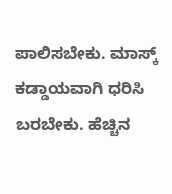ಪಾಲಿಸಬೇಕು. ಮಾಸ್ಕ್ ಕಡ್ಡಾಯವಾಗಿ ಧರಿಸಿ ಬರಬೇಕು. ಹೆಚ್ಚಿನ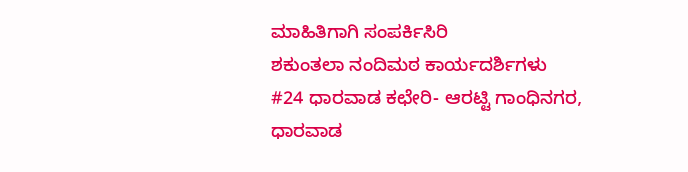ಮಾಹಿತಿಗಾಗಿ ಸಂಪರ್ಕಿಸಿರಿ
ಶಕುಂತಲಾ ನಂದಿಮಠ ಕಾರ್ಯದರ್ಶಿಗಳು
#24 ಧಾರವಾಡ ಕಛೇರಿ- ಆರಟ್ಟಿ ಗಾಂಧಿನಗರ, ಧಾರವಾಡ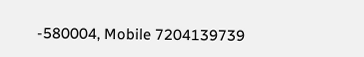-580004, Mobile 7204139739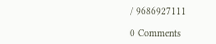/ 9686927111

0 Comments